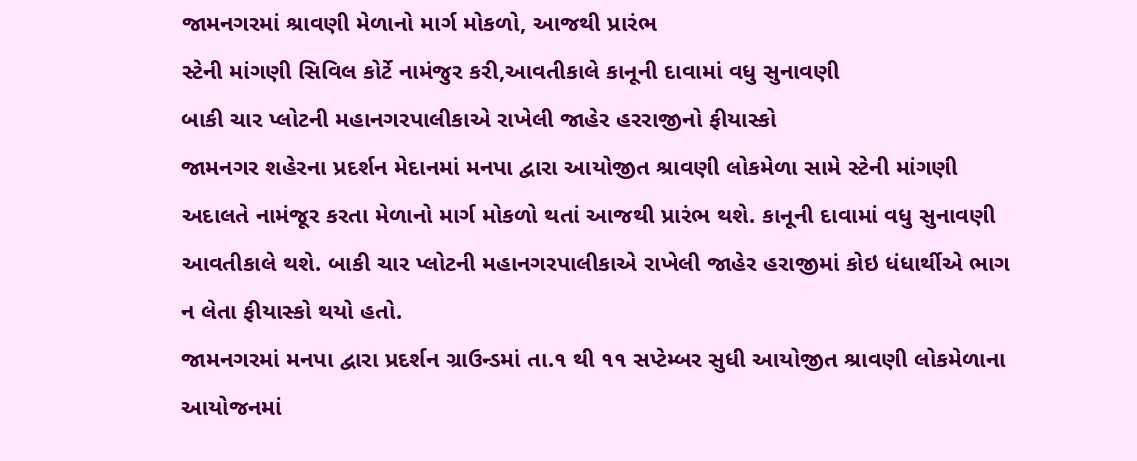જામનગરમાં શ્રાવણી મેળાનો માર્ગ મોકળો, આજથી પ્રારંભ
સ્ટેની માંગણી સિવિલ કોર્ટે નામંજુર કરી,આવતીકાલે કાનૂની દાવામાં વધુ સુનાવણી
બાકી ચાર પ્લોટની મહાનગરપાલીકાએ રાખેલી જાહેર હરરાજીનો ફીયાસ્કો
જામનગર શહેરના પ્રદર્શન મેદાનમાં મનપા દ્વારા આયોજીત શ્રાવણી લોકમેળા સામે સ્ટેની માંગણી અદાલતે નામંજૂર કરતા મેળાનો માર્ગ મોકળો થતાં આજથી પ્રારંભ થશે. કાનૂની દાવામાં વધુ સુનાવણી આવતીકાલે થશે. બાકી ચાર પ્લોટની મહાનગરપાલીકાએ રાખેલી જાહેર હરાજીમાં કોઇ ધંધાર્થીએ ભાગ ન લેતા ફીયાસ્કો થયો હતો.
જામનગરમાં મનપા દ્વારા પ્રદર્શન ગ્રાઉન્ડમાં તા.૧ થી ૧૧ સપ્ટેમ્બર સુધી આયોજીત શ્રાવણી લોકમેળાના આયોજનમાં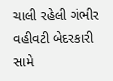ચાલી રહેલી ગંભીર વહીવટી બેદરકારી સામે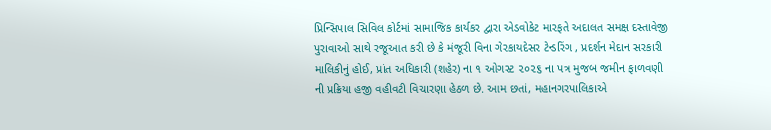પ્રિન્સિપાલ સિવિલ કોર્ટમાં સામાજિક કાર્યકર દ્વારા એડવોકેટ મારફતે અદાલત સમક્ષ દસ્તાવેજી પુરાવાઓ સાથે રજૂઆત કરી છે કે મંજૂરી વિના ગેરકાયદેસર ટેન્ડરિંગ , પ્રદર્શન મેદાન સરકારી માલિકીનું હોઈ, પ્રાંત અધિકારી (શહેર) ના ૧ ઓગસ્ટ ૨૦૨૬ ના પત્ર મુજબ જમીન ફાળવણી ની પ્રક્રિયા હજી વહીવટી વિચારણા હેઠળ છે. આમ છતાં, મહાનગરપાલિકાએ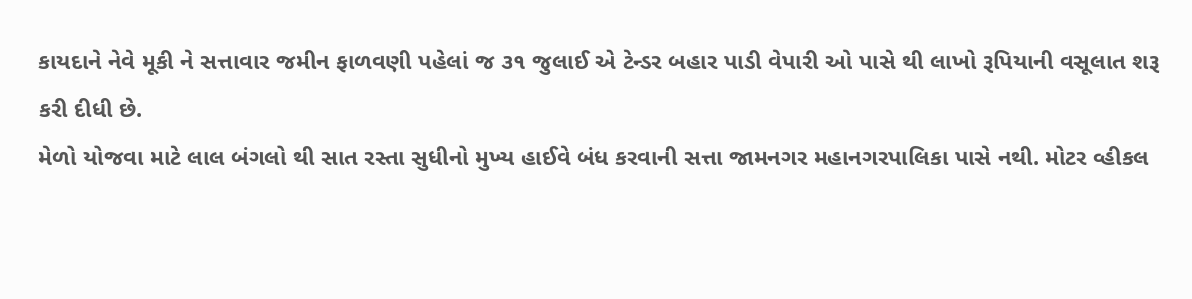કાયદાને નેવે મૂકી ને સત્તાવાર જમીન ફાળવણી પહેલાં જ ૩૧ જુલાઈ એ ટેન્ડર બહાર પાડી વેપારી ઓ પાસે થી લાખો રૂપિયાની વસૂલાત શરૂ કરી દીધી છે.
મેળો યોજવા માટે લાલ બંગલો થી સાત રસ્તા સુધીનો મુખ્ય હાઈવે બંધ કરવાની સત્તા જામનગર મહાનગરપાલિકા પાસે નથી. મોટર વ્હીકલ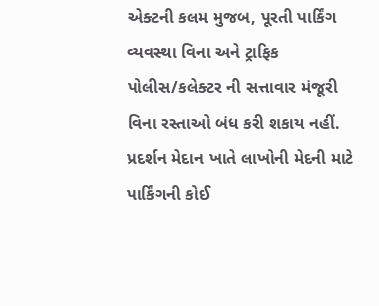એક્ટની કલમ મુજબ, પૂરતી પાર્કિંગ વ્યવસ્થા વિના અને ટ્રાફિક પોલીસ/કલેક્ટર ની સત્તાવાર મંજૂરી વિના રસ્તાઓ બંધ કરી શકાય નહીં. પ્રદર્શન મેદાન ખાતે લાખોની મેદની માટે પાર્કિંગની કોઈ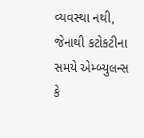વ્યવસ્થા નથી, જેનાથી કટોકટીના સમયે એમ્બ્યુલન્સ કે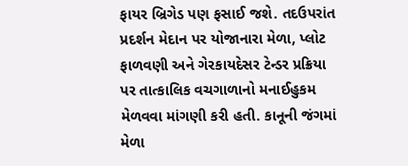ફાયર બ્રિગેડ પણ ફસાઈ જશે. તદઉપરાંત પ્રદર્શન મેદાન પર યોજાનારા મેળા, પ્લોટ ફાળવણી અને ગેરકાયદેસર ટેન્ડર પ્રક્રિયા પર તાત્કાલિક વચગાળાનો મનાઈહુકમ મેળવવા માંગણી કરી હતી. કાનૂની જંગમાં મેળા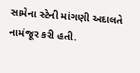સામેના સ્ટેની માંગણી અદાલતે નામંજૂર કરી હતી.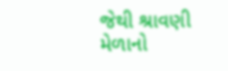જેથી શ્રાવણી મેળાનો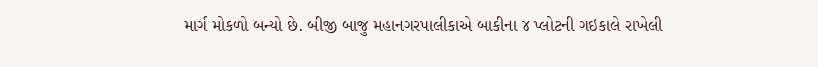માર્ગ મોકળો બન્યો છે. બીજી બાજુ મહાનગરપાલીકાએ બાકીના ૪ પ્લોટની ગઇકાલે રાખેલી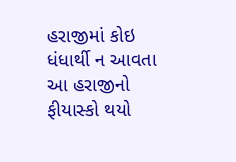હરાજીમાં કોઇ ધંધાર્થી ન આવતા આ હરાજીનો ફીયાસ્કો થયો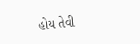હોય તેવી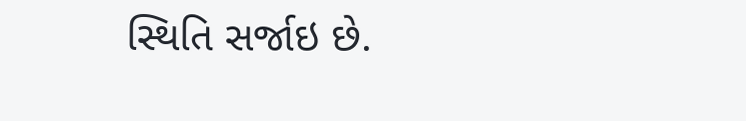સ્થિતિ સર્જાઇ છે.